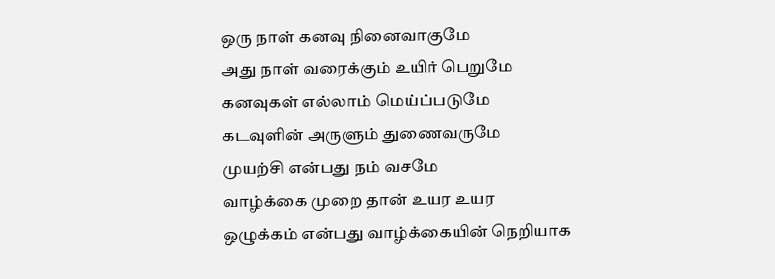ஒரு நாள் கனவு நினைவாகுமே
அது நாள் வரைக்கும் உயிர் பெறுமே
கனவுகள் எல்லாம் மெய்ப்படுமே
கடவுளின் அருளும் துணைவருமே
முயற்சி என்பது நம் வசமே
வாழ்க்கை முறை தான் உயர உயர
ஒழுக்கம் என்பது வாழ்க்கையின் நெறியாக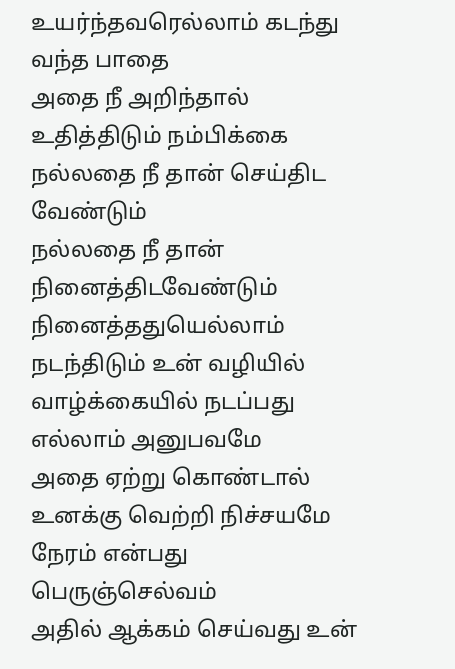உயர்ந்தவரெல்லாம் கடந்து வந்த பாதை
அதை நீ அறிந்தால் உதித்திடும் நம்பிக்கை
நல்லதை நீ தான் செய்திட வேண்டும்
நல்லதை நீ தான் நினைத்திடவேண்டும்
நினைத்ததுயெல்லாம் நடந்திடும் உன் வழியில்
வாழ்க்கையில் நடப்பது எல்லாம் அனுபவமே
அதை ஏற்று கொண்டால் உனக்கு வெற்றி நிச்சயமே
நேரம் என்பது பெருஞ்செல்வம்
அதில் ஆக்கம் செய்வது உன்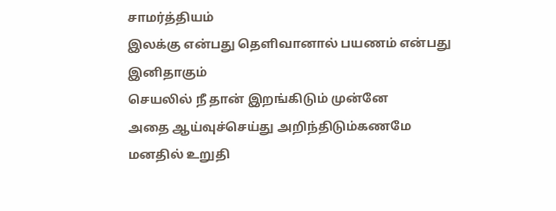சாமர்த்தியம்
இலக்கு என்பது தெளிவானால் பயணம் என்பது இனிதாகும்
செயலில் நீ தான் இறங்கிடும் முன்னே
அதை ஆய்வுச்செய்து அறிந்திடும்கணமே
மனதில் உறுதி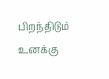பிறந்திடும் உனக்கு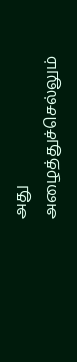அது அழைத்துச்செல்லும்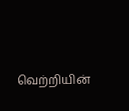வெற்றியின்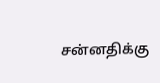சன்னதிக்கு